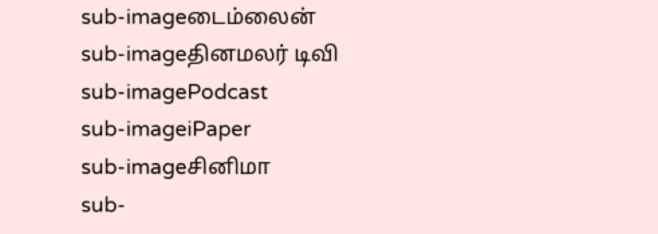sub-imageடைம்லைன்
sub-imageதினமலர் டிவி
sub-imagePodcast
sub-imageiPaper
sub-imageசினிமா
sub-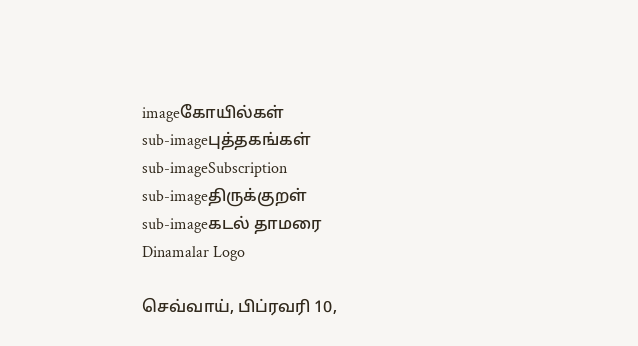imageகோயில்கள்
sub-imageபுத்தகங்கள்
sub-imageSubscription
sub-imageதிருக்குறள்
sub-imageகடல் தாமரை
Dinamalar Logo

செவ்வாய், பிப்ரவரி 10,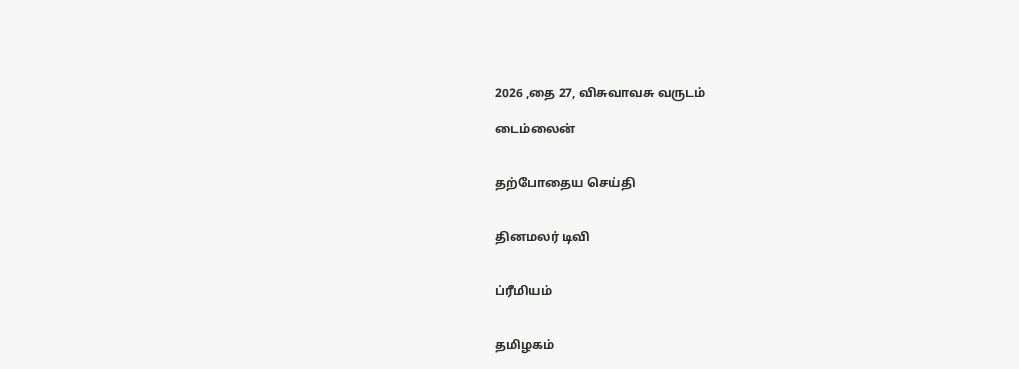2026 ,தை 27, விசுவாவசு வருடம்

டைம்லைன்


தற்போதைய செய்தி


தினமலர் டிவி


ப்ரீமியம்


தமிழகம்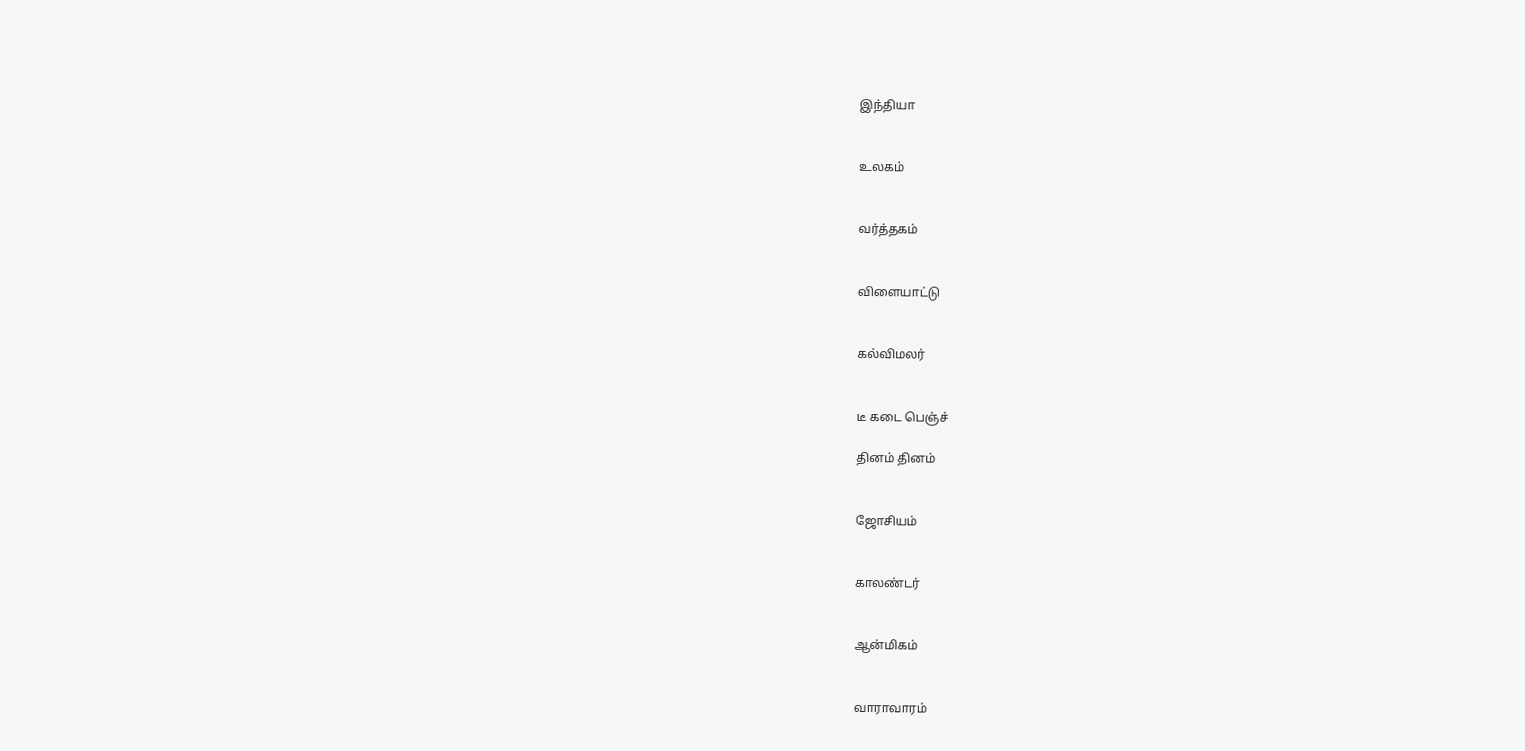இந்தியா


உலகம்


வர்த்தகம்


விளையாட்டு


கல்விமலர்


டீ கடை பெஞ்ச்

தினம் தினம்


ஜோசியம்


காலண்டர்


ஆன்மிகம்


வாராவாரம்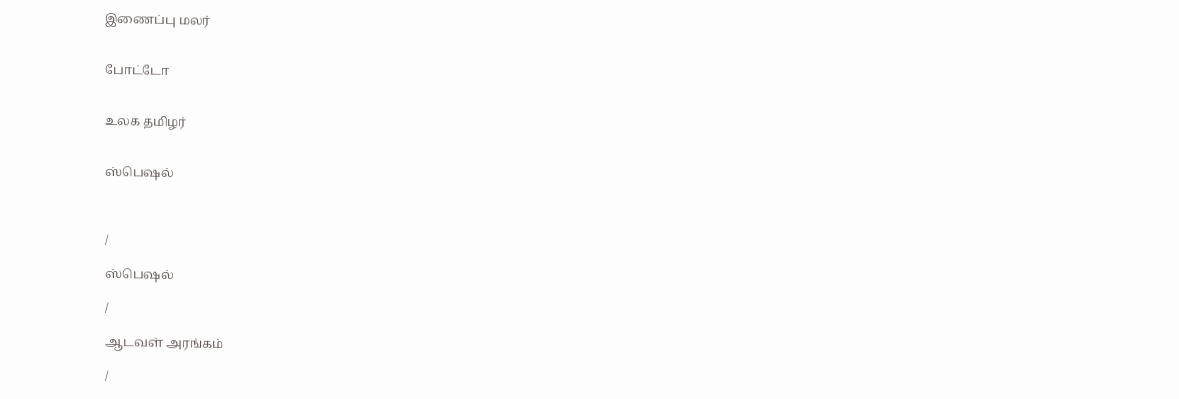இணைப்பு மலர்


போட்டோ


உலக தமிழர்


ஸ்பெஷல்



/

ஸ்பெஷல்

/

ஆடவள் அரங்கம்

/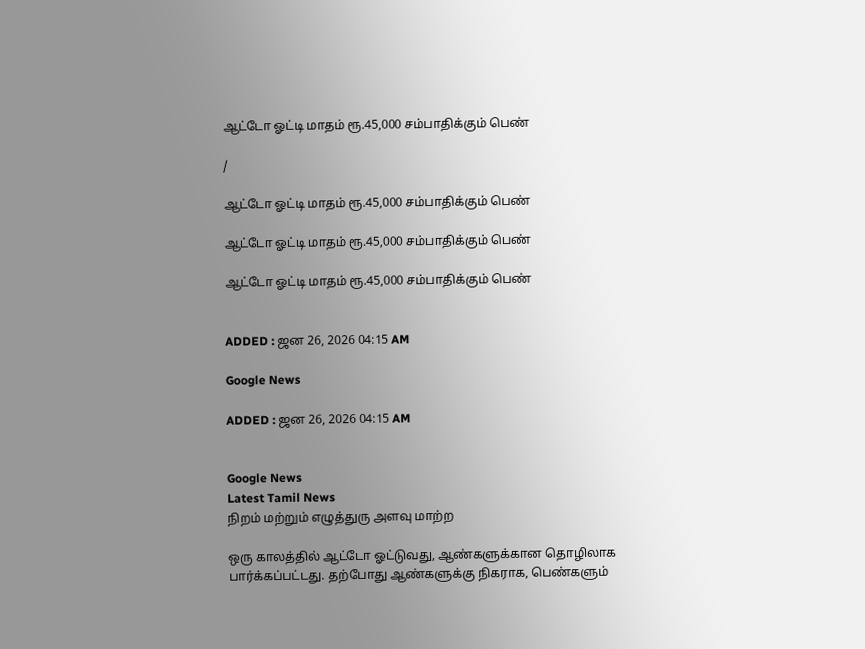ஆட்டோ ஓட்டி மாதம் ரூ.45,000 சம்பாதிக்கும் பெண்

/

ஆட்டோ ஓட்டி மாதம் ரூ.45,000 சம்பாதிக்கும் பெண்

ஆட்டோ ஓட்டி மாதம் ரூ.45,000 சம்பாதிக்கும் பெண்

ஆட்டோ ஓட்டி மாதம் ரூ.45,000 சம்பாதிக்கும் பெண்


ADDED : ஜன 26, 2026 04:15 AM

Google News

ADDED : ஜன 26, 2026 04:15 AM


Google News
Latest Tamil News
நிறம் மற்றும் எழுத்துரு அளவு மாற்ற

ஒரு காலத்தில் ஆட்டோ ஓட்டுவது, ஆண்களுக்கான தொழிலாக பார்க்கப்பட்டது. தற்போது ஆண்களுக்கு நிகராக, பெண்களும்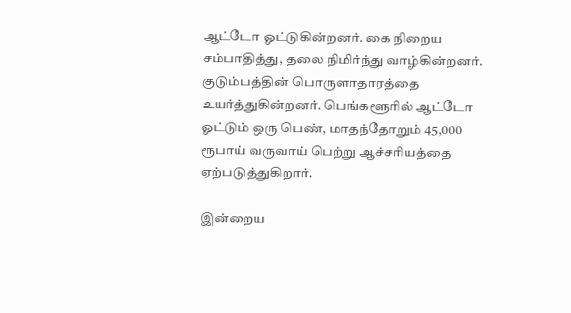ஆட்டோ ஓட்டுகின்றனர். கை நிறைய சம்பாதித்து, தலை நிமிர்ந்து வாழ்கின்றனர். குடும்பத்தின் பொருளாதாரத்தை உயர்த்துகின்றனர். பெங்களூரில் ஆட்டோ ஓட்டும் ஒரு பெண், மாதந்தோறும் 45,000 ரூபாய் வருவாய் பெற்று ஆச்சரியத்தை ஏற்படுத்துகிறார்.

இன்றைய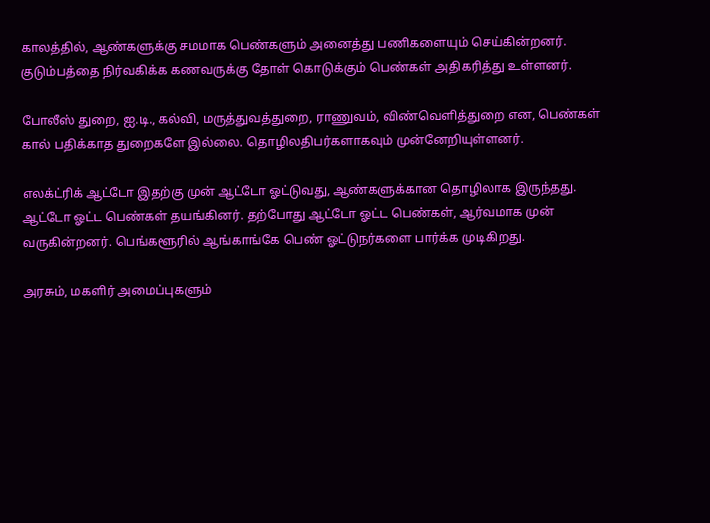காலத்தில், ஆண்களுக்கு சமமாக பெண்களும் அனைத்து பணிகளையும் செய்கின்றனர். குடும்பத்தை நிர்வகிக்க கணவருக்கு தோள் கொடுக்கும் பெண்கள் அதிகரித்து உள்ளனர்.

போலீஸ் துறை, ஐ.டி., கல்வி, மருத்துவத்துறை, ராணுவம், விண்வெளித்துறை என, பெண்கள் கால் பதிக்காத துறைகளே இல்லை. தொழிலதிபர்களாகவும் முன்னேறியுள்ளனர்.

எலக்ட்ரிக் ஆட்டோ இதற்கு முன் ஆட்டோ ஓட்டுவது, ஆண்களுக்கான தொழிலாக இருந்தது. ஆட்டோ ஓட்ட பெண்கள் தயங்கினர். தற்போது ஆட்டோ ஓட்ட பெண்கள், ஆர்வமாக முன் வருகின்றனர். பெங்களூரில் ஆங்காங்கே பெண் ஓட்டுநர்களை பார்க்க முடிகிறது.

அரசும், மகளிர் அமைப்புகளும்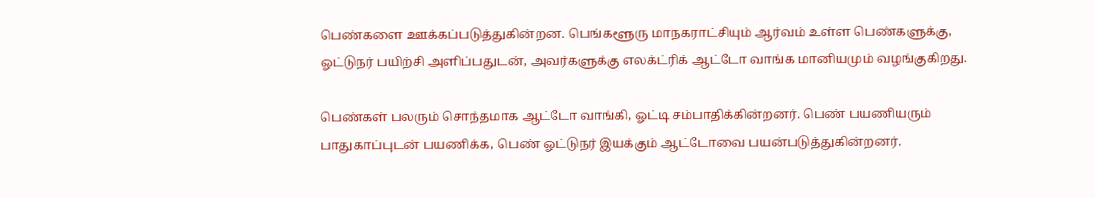பெண்களை ஊக்கப்படுத்துகின்றன. பெங்களூரு மாநகராட்சியும் ஆர்வம் உள்ள பெண்களுக்கு, ஓட்டுநர் பயிற்சி அளிப்பதுடன், அவர்களுக்கு எலக்ட்ரிக் ஆட்டோ வாங்க மானியமும் வழங்குகிறது.

பெண்கள் பலரும் சொந்தமாக ஆட்டோ வாங்கி, ஓட்டி சம்பாதிக்கின்றனர். பெண் பயணியரும் பாதுகாப்புடன் பயணிக்க, பெண் ஓட்டுநர் இயக்கும் ஆட்டோவை பயன்படுத்துகின்றனர்.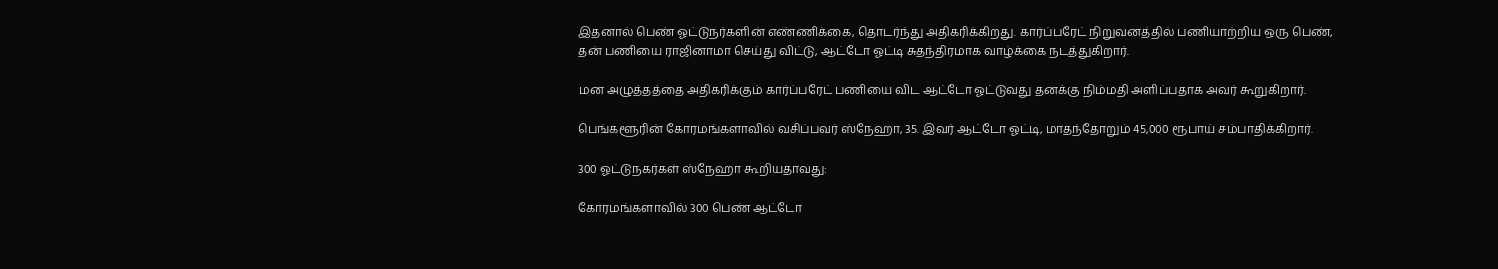இதனால் பெண் ஓட்டுநர்களின் எண்ணிக்கை, தொடர்ந்து அதிகரிக்கிறது. கார்ப்பரேட் நிறுவனத்தில் பணியாற்றிய ஒரு பெண், தன் பணியை ராஜினாமா செய்து விட்டு, ஆட்டோ ஓட்டி சுதந்திரமாக வாழ்க்கை நடத்துகிறார்.

மன அழுத்தத்தை அதிகரிக்கும் கார்ப்பரேட் பணியை விட ஆட்டோ ஓட்டுவது தனக்கு நிம்மதி அளிப்பதாக அவர் கூறுகிறார்.

பெங்களூரின் கோரமங்களாவில் வசிப்பவர் ஸ்நேஹா, 35. இவர் ஆட்டோ ஓட்டி, மாதந்தோறும் 45,000 ரூபாய் சம்பாதிக்கிறார்.

300 ஓட்டுநகர்கள் ஸ்நேஹா கூறியதாவது:

கோரமங்களாவில் 300 பெண் ஆட்டோ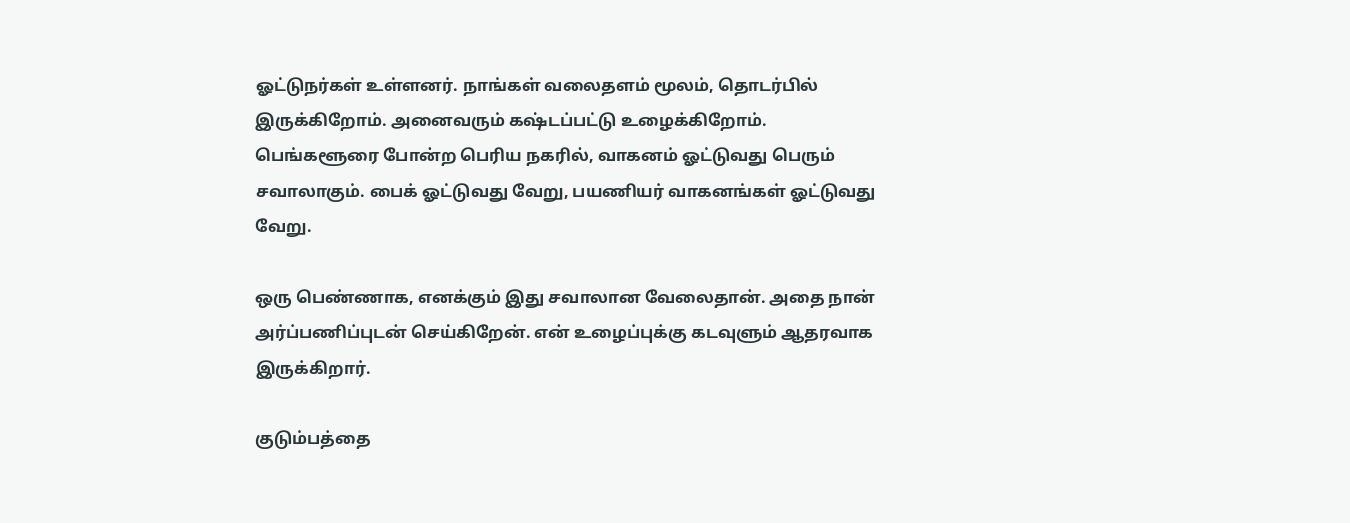ஓட்டுநர்கள் உள்ளனர். நாங்கள் வலைதளம் மூலம், தொடர்பில் இருக்கிறோம். அனைவரும் கஷ்டப்பட்டு உழைக்கிறோம். பெங்களூரை போன்ற பெரிய நகரில், வாகனம் ஓட்டுவது பெரும் சவாலாகும். பைக் ஓட்டுவது வேறு, பயணியர் வாகனங்கள் ஓட்டுவது வேறு.

ஒரு பெண்ணாக, எனக்கும் இது சவாலான வேலைதான். அதை நான் அர்ப்பணிப்புடன் செய்கிறேன். என் உழைப்புக்கு கடவுளும் ஆதரவாக இருக்கிறார்.

குடும்பத்தை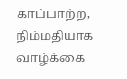காப்பாற்ற, நிம்மதியாக வாழ்க்கை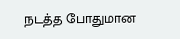நடத்த போதுமான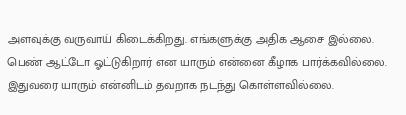அளவுக்கு வருவாய் கிடைக்கிறது. எங்களுக்கு அதிக ஆசை இல்லை. பெண் ஆட்டோ ஓட்டுகிறார் என யாரும் என்னை கீழாக பார்க்கவில்லை. இதுவரை யாரும் என்னிடம் தவறாக நடந்து கொள்ளவில்லை.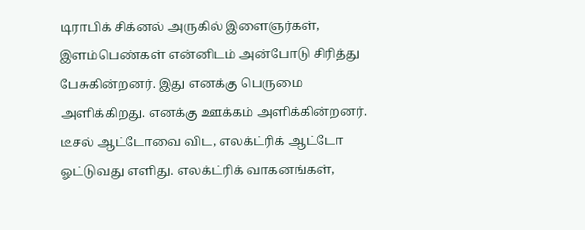டிராபிக் சிக்னல் அருகில் இளைஞர்கள், இளம்பெண்கள் என்னிடம் அன்போடு சிரித்து பேசுகின்றனர். இது எனக்கு பெருமை அளிக்கிறது. எனக்கு ஊக்கம் அளிக்கின்றனர். டீசல் ஆட்டோவை விட, எலக்ட்ரிக் ஆட்டோ ஓட்டுவது எளிது. எலக்ட்ரிக் வாகனங்கள்,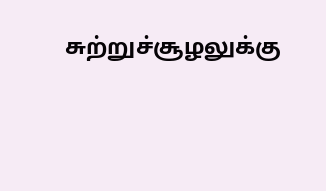சுற்றுச்சூழலுக்கு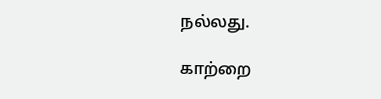நல்லது.

காற்றை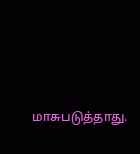மாசுபடுத்தாது.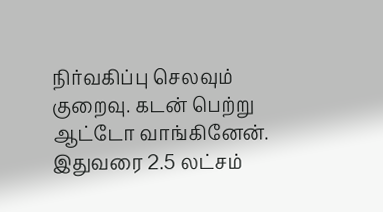நிர்வகிப்பு செலவும் குறைவு. கடன் பெற்று ஆட்டோ வாங்கினேன். இதுவரை 2.5 லட்சம்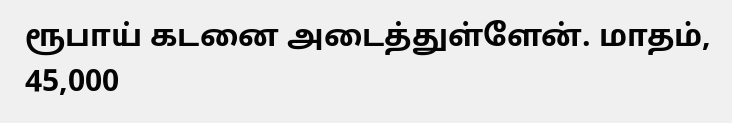ரூபாய் கடனை அடைத்துள்ளேன். மாதம், 45,000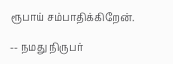ரூபாய் சம்பாதிக்கிறேன்.

-- நமது நிருபர்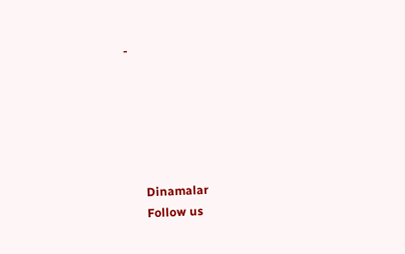-






      Dinamalar
      Follow us